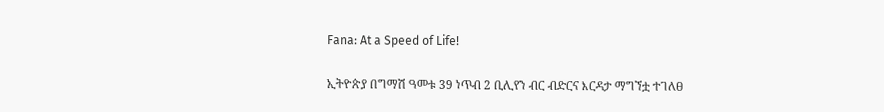Fana: At a Speed of Life!

ኢትዮጵያ በግማሽ ዓመቱ 39 ነጥብ 2 ቢሊየን ብር ብድርና እርዳታ ማግኘቷ ተገለፀ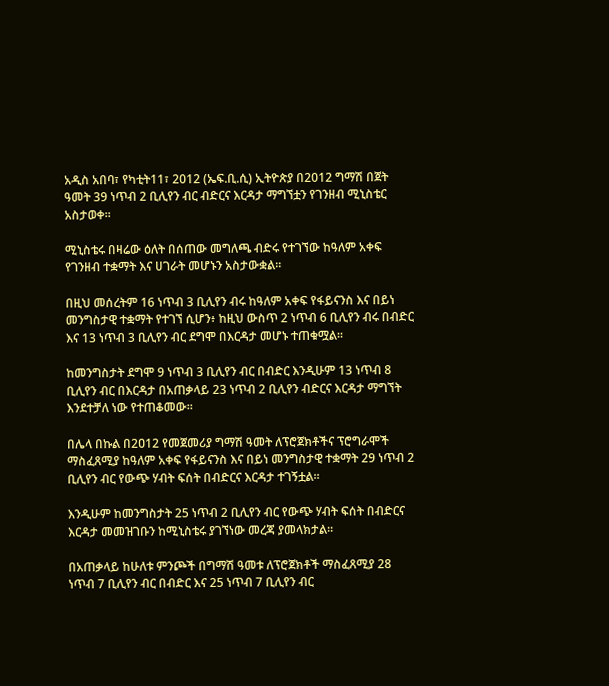አዲስ አበባ፣ የካቲት11፣ 2012 (ኤፍ.ቢ.ሲ) ኢትዮጵያ በ2012 ግማሽ በጀት ዓመት 39 ነጥብ 2 ቢሊየን ብር ብድርና እርዳታ ማግኘቷን የገንዘብ ሚኒስቴር አስታወቀ።

ሚኒስቴሩ በዛሬው ዕለት በሰጠው መግለጫ ብድሩ የተገኘው ከዓለም አቀፍ የገንዘብ ተቋማት እና ሀገራት መሆኑን አስታውቋል።

በዚህ መሰረትም 16 ነጥብ 3 ቢሊየን ብሩ ከዓለም አቀፍ የፋይናንስ እና በይነ መንግስታዊ ተቋማት የተገኘ ሲሆን፥ ከዚህ ውስጥ 2 ነጥብ 6 ቢሊየን ብሩ በብድር እና 13 ነጥብ 3 ቢሊየን ብር ደግሞ በእርዳታ መሆኑ ተጠቁሟል።

ከመንግስታት ደግሞ 9 ነጥብ 3 ቢሊየን ብር በብድር እንዲሁም 13 ነጥብ 8 ቢሊየን ብር በእርዳታ በአጠቃላይ 23 ነጥብ 2 ቢሊየን ብድርና እርዳታ ማግኘት እንደተቻለ ነው የተጠቆመው።

በሌላ በኩል በ2ዐ12 የመጀመሪያ ግማሽ ዓመት ለፕሮጀክቶችና ፕሮግራሞች ማስፈጸሚያ ከዓለም አቀፍ የፋይናንስ እና በይነ መንግስታዊ ተቋማት 29 ነጥብ 2 ቢሊየን ብር የውጭ ሃብት ፍሰት በብድርና እርዳታ ተገኝቷል።

እንዲሁም ከመንግስታት 25 ነጥብ 2 ቢሊየን ብር የውጭ ሃብት ፍሰት በብድርና እርዳታ መመዝገቡን ከሚኒስቴሩ ያገኘነው መረጃ ያመላክታል።

በአጠቃላይ ከሁለቱ ምንጮች በግማሽ ዓመቱ ለፕሮጀክቶች ማስፈጸሚያ 28 ነጥብ 7 ቢሊየን ብር በብድር እና 25 ነጥብ 7 ቢሊየን ብር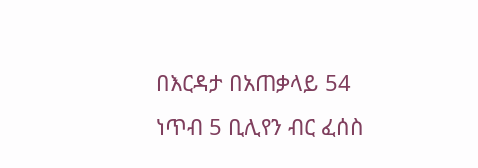በእርዳታ በአጠቃላይ 54 ነጥብ 5 ቢሊየን ብር ፈሰስ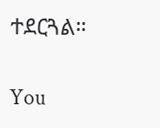ተደርጓል።

You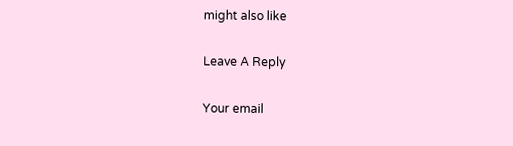might also like

Leave A Reply

Your email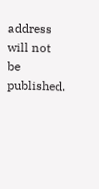address will not be published.